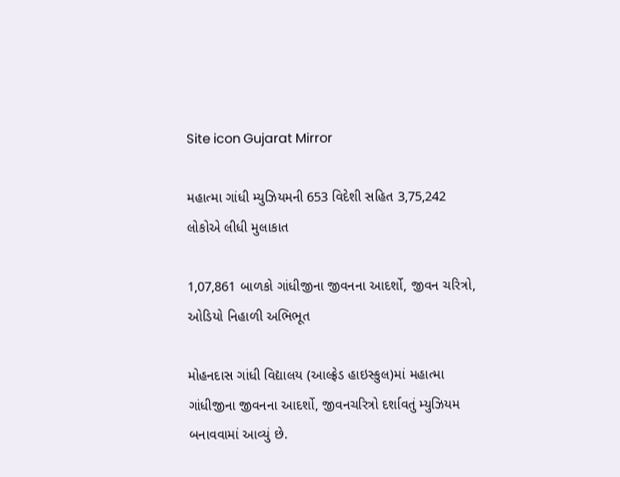Site icon Gujarat Mirror

મહાત્મા ગાંધી મ્યુઝિયમની 653 વિદેશી સહિત 3,75,242 લોકોએ લીધી મુલાકાત

1,07,861 બાળકો ગાંધીજીના જીવનના આદર્શો, જીવન ચરિત્રો, ઓડિયો નિહાળી અભિભૂત

મોહનદાસ ગાંધી વિદ્યાલય (આલ્ફ્રેડ હાઇસ્કુલ)માં મહાત્મા ગાંધીજીના જીવનના આદર્શો, જીવનચરિત્રો દર્શાવતું મ્યુઝિયમ બનાવવામાં આવ્યું છે.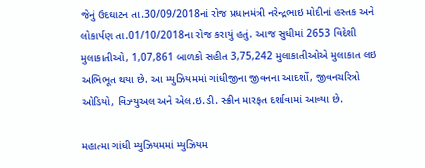જેનું ઉદઘાટન તા.30/09/2018નાં રોજ પ્રધાનમંત્રી નરેન્દ્રભાઇ મોદીનાં હસ્તક અને લોકાર્પણ તા.01/10/2018ના રોજ કરાયું હતું. આજ સુધીમાં 2653 વિદેશી મુલાકાતીઓ, 1,07,861 બાળકો સહીત 3,75,242 મુલાકાતીઓએ મુલાકાત લઇ અભિભૂત થયા છે. આ મ્યુઝિયમમાં ગાંધીજીના જીવનના આદર્શો, જીવનચરિત્રો ઓડિયો, વિઝ્યુઅલ અને એલ.ઇ.ડી. સ્ક્રીન મારફત દર્શાવામાં આવ્યા છે.

મહાત્મા ગાંધી મ્યુઝિયમમાં મ્યુઝિયમ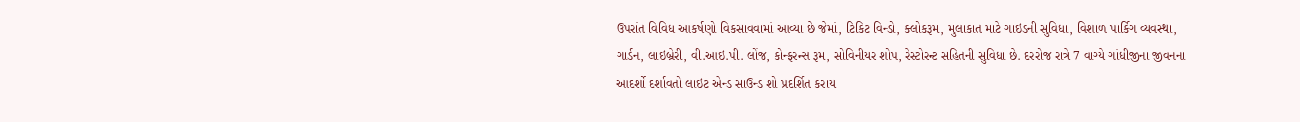ઉપરાંત વિવિધ આકર્ષણો વિકસાવવામાં આવ્યા છે જેમાં, ટિકિટ વિન્ડો, ક્લોકરૂમ, મુલાકાત માટે ગાઇડની સુવિધા, વિશાળ પાર્કિગ વ્યવસ્થા, ગાર્ડન, લાઇબ્રેરી, વી.આઇ.પી. લોંજ, કોન્ફરન્સ રૂમ, સોવિનીયર શોપ, રેસ્ટોરન્ટ સહિતની સુવિધા છે. દરરોજ રાત્રે 7 વાગ્યે ગાંધીજીના જીવનના આદર્શો દર્શાવતો લાઇટ એન્ડ સાઉન્ડ શો પ્રદર્શિત કરાય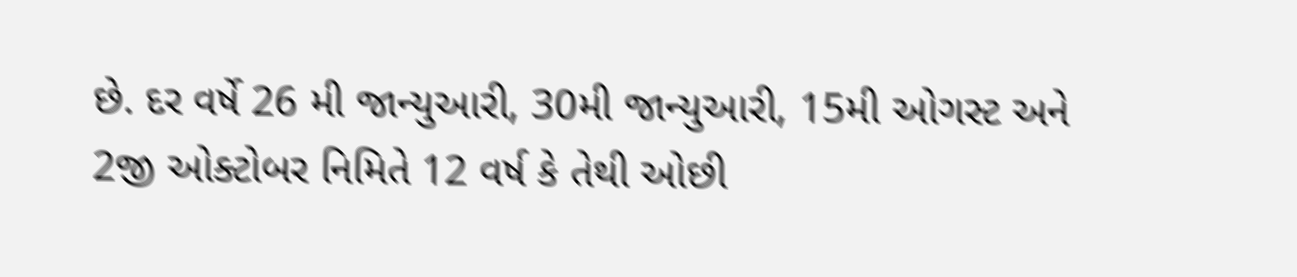છે. દર વર્ષે 26 મી જાન્યુઆરી, 30મી જાન્યુઆરી, 15મી ઓગસ્ટ અને 2જી ઓક્ટોબર નિમિતે 12 વર્ષ કે તેથી ઓછી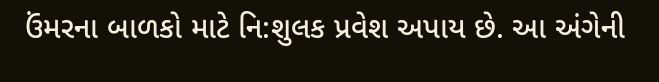ઉંમરના બાળકો માટે નિ:શુલક પ્રવેશ અપાય છે. આ અંગેની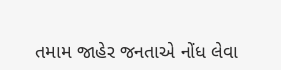તમામ જાહેર જનતાએ નોંધ લેવા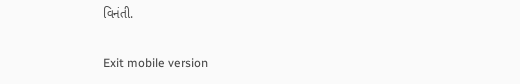વિનંતી.

Exit mobile version